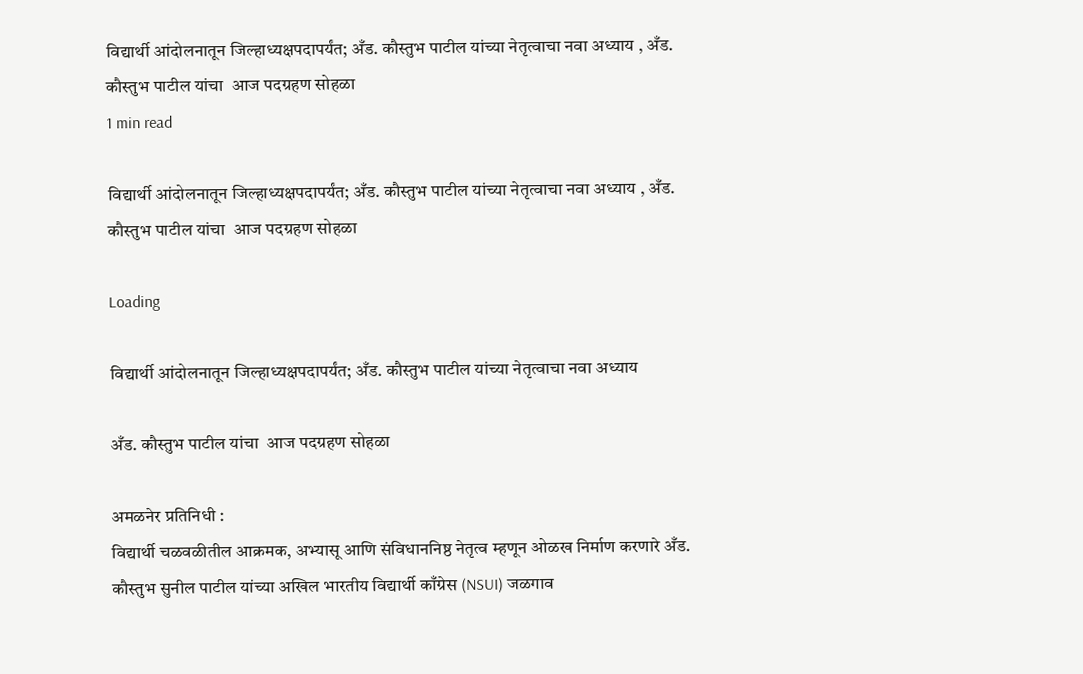विद्यार्थी आंदोलनातून जिल्हाध्यक्षपदापर्यंत; अँड. कौस्तुभ पाटील यांच्या नेतृत्वाचा नवा अध्याय , अँड. कौस्तुभ पाटील यांचा  आज पदग्रहण सोहळा
1 min read

विद्यार्थी आंदोलनातून जिल्हाध्यक्षपदापर्यंत; अँड. कौस्तुभ पाटील यांच्या नेतृत्वाचा नवा अध्याय , अँड. कौस्तुभ पाटील यांचा  आज पदग्रहण सोहळा

Loading

विद्यार्थी आंदोलनातून जिल्हाध्यक्षपदापर्यंत; अँड. कौस्तुभ पाटील यांच्या नेतृत्वाचा नवा अध्याय

अँड. कौस्तुभ पाटील यांचा  आज पदग्रहण सोहळा

अमळनेर प्रतिनिधी :
विद्यार्थी चळवळीतील आक्रमक, अभ्यासू आणि संविधाननिष्ठ नेतृत्व म्हणून ओळख निर्माण करणारे अँड. कौस्तुभ सुनील पाटील यांच्या अखिल भारतीय विद्यार्थी काँग्रेस (NSUI) जळगाव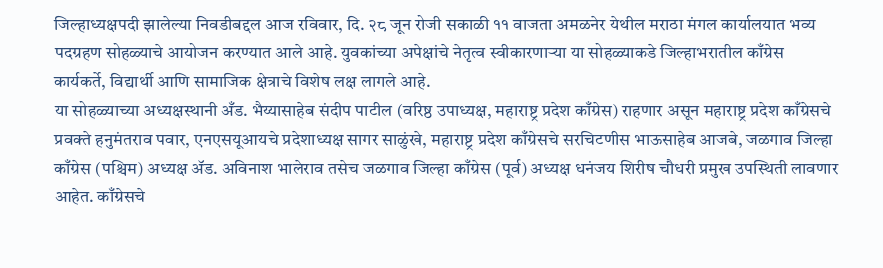जिल्हाध्यक्षपदी झालेल्या निवडीबद्दल आज रविवार, दि. २८ जून रोजी सकाळी ११ वाजता अमळनेर येथील मराठा मंगल कार्यालयात भव्य पदग्रहण सोहळ्याचे आयोजन करण्यात आले आहे. युवकांच्या अपेक्षांचे नेतृत्व स्वीकारणाऱ्या या सोहळ्याकडे जिल्हाभरातील काँग्रेस कार्यकर्ते, विद्यार्थी आणि सामाजिक क्षेत्राचे विशेष लक्ष लागले आहे.
या सोहळ्याच्या अध्यक्षस्थानी अँड. भैय्यासाहेब संदीप पाटील (वरिष्ठ उपाध्यक्ष, महाराष्ट्र प्रदेश काँग्रेस) राहणार असून महाराष्ट्र प्रदेश काँग्रेसचे प्रवक्ते हनुमंतराव पवार, एनएसयूआयचे प्रदेशाध्यक्ष सागर साळुंखे, महाराष्ट्र प्रदेश काँग्रेसचे सरचिटणीस भाऊसाहेब आजबे, जळगाव जिल्हा काँग्रेस (पश्चिम) अध्यक्ष ॲड. अविनाश भालेराव तसेच जळगाव जिल्हा काँग्रेस (पूर्व) अध्यक्ष धनंजय शिरीष चौधरी प्रमुख उपस्थिती लावणार आहेत. काँग्रेसचे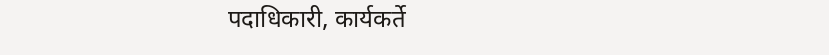पदाधिकारी, कार्यकर्ते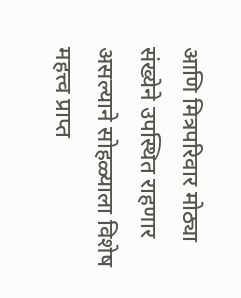आणि मित्रपरिवार मोठ्या संख्येने उपस्थित राहणार असल्याने सोहळ्याला विशेष महत्त्व प्राप्त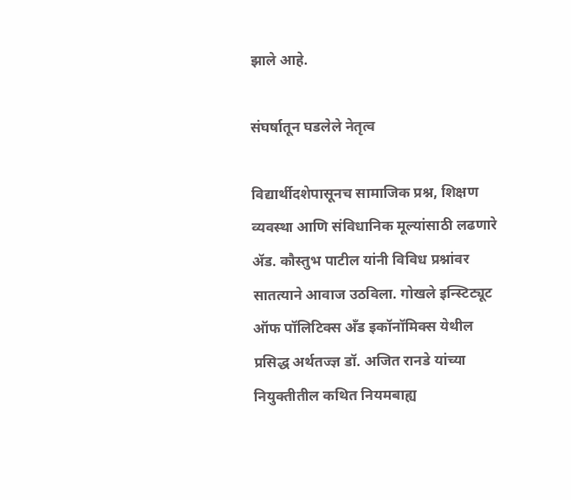झाले आहे.

संघर्षातून घडलेले नेतृत्व

विद्यार्थीदशेपासूनच सामाजिक प्रश्न, शिक्षण व्यवस्था आणि संविधानिक मूल्यांसाठी लढणारे ॲड. कौस्तुभ पाटील यांनी विविध प्रश्नांवर सातत्याने आवाज उठविला. गोखले इन्स्टिट्यूट ऑफ पॉलिटिक्स अँड इकॉनॉमिक्स येथील प्रसिद्ध अर्थतज्ज्ञ डॉ. अजित रानडे यांच्या नियुक्तीतील कथित नियमबाह्य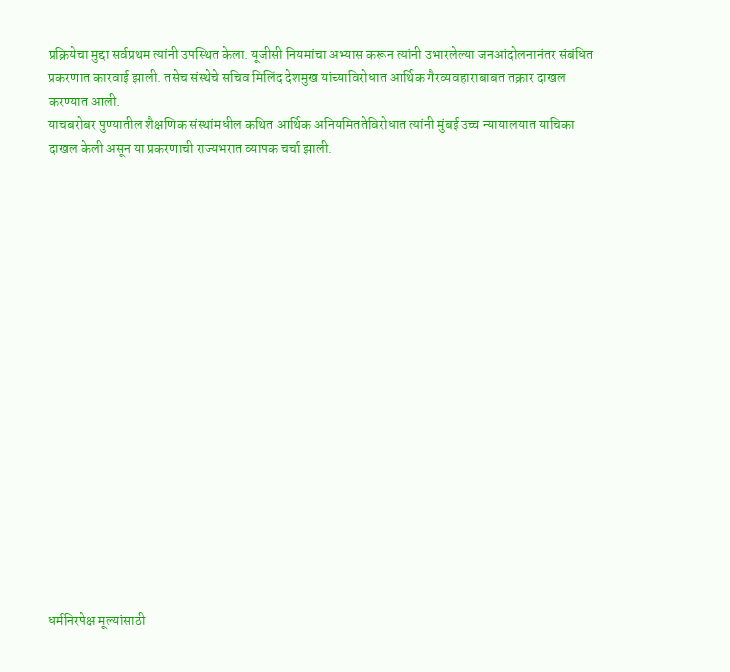प्रक्रियेचा मुद्दा सर्वप्रथम त्यांनी उपस्थित केला. यूजीसी नियमांचा अभ्यास करून त्यांनी उभारलेल्या जनआंदोलनानंतर संबंधित प्रकरणात कारवाई झाली. तसेच संस्थेचे सचिव मिलिंद देशमुख यांच्याविरोधात आर्थिक गैरव्यवहाराबाबत तक्रार दाखल करण्यात आली.
याचबरोबर पुण्यातील शैक्षणिक संस्थांमधील कथित आर्थिक अनियमिततेविरोधात त्यांनी मुंबई उच्च न्यायालयात याचिका दाखल केली असून या प्रकरणाची राज्यभरात व्यापक चर्चा झाली.



















धर्मनिरपेक्ष मूल्यांसाठी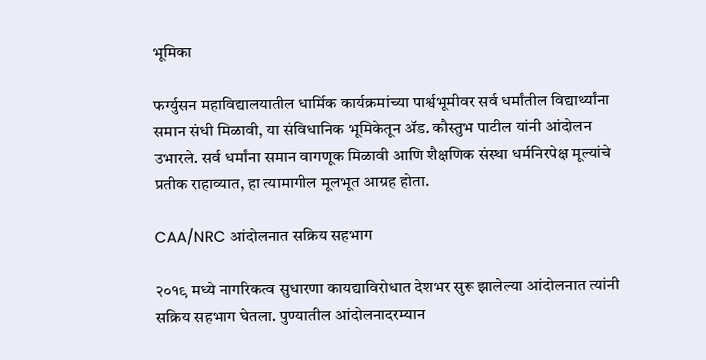भूमिका

फर्ग्युसन महाविद्यालयातील धार्मिक कार्यक्रमांच्या पार्श्वभूमीवर सर्व धर्मांतील विद्यार्थ्यांना समान संधी मिळावी, या संविधानिक भूमिकेतून ॲड. कौस्तुभ पाटील यांनी आंदोलन उभारले. सर्व धर्मांना समान वागणूक मिळावी आणि शैक्षणिक संस्था धर्मनिरपेक्ष मूल्यांचे प्रतीक राहाव्यात, हा त्यामागील मूलभूत आग्रह होता.

CAA/NRC आंदोलनात सक्रिय सहभाग

२०१९ मध्ये नागरिकत्व सुधारणा कायद्याविरोधात देशभर सुरू झालेल्या आंदोलनात त्यांनी सक्रिय सहभाग घेतला. पुण्यातील आंदोलनादरम्यान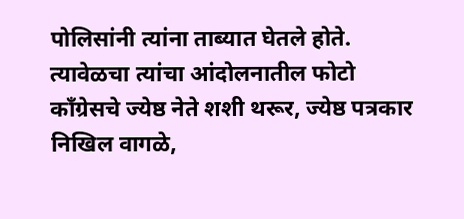पोलिसांनी त्यांना ताब्यात घेतले होते. त्यावेळचा त्यांचा आंदोलनातील फोटो काँग्रेसचे ज्येष्ठ नेते शशी थरूर, ज्येष्ठ पत्रकार निखिल वागळे,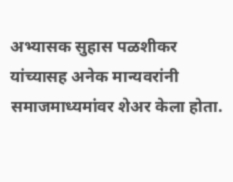अभ्यासक सुहास पळशीकर यांच्यासह अनेक मान्यवरांनी समाजमाध्यमांवर शेअर केला होता.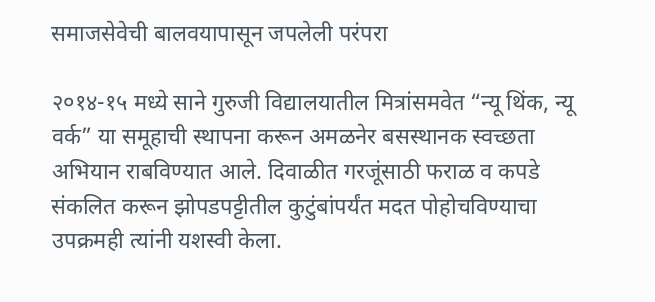समाजसेवेची बालवयापासून जपलेली परंपरा

२०१४-१५ मध्ये साने गुरुजी विद्यालयातील मित्रांसमवेत “न्यू थिंक, न्यू वर्क” या समूहाची स्थापना करून अमळनेर बसस्थानक स्वच्छता अभियान राबविण्यात आले. दिवाळीत गरजूंसाठी फराळ व कपडे संकलित करून झोपडपट्टीतील कुटुंबांपर्यंत मदत पोहोचविण्याचा उपक्रमही त्यांनी यशस्वी केला.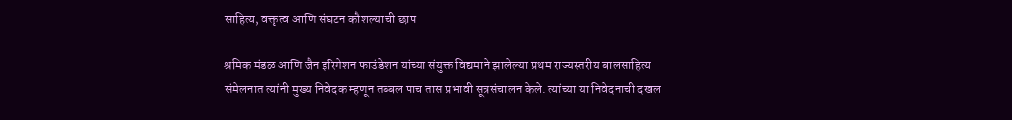साहित्य, वक्तृत्व आणि संघटन कौशल्याची छाप

श्रमिक मंडळ आणि जैन इरिगेशन फाउंडेशन यांच्या संयुक्त विद्यमाने झालेल्या प्रथम राज्यस्तरीय बालसाहित्य संमेलनात त्यांनी मुख्य निवेदक म्हणून तब्बल पाच तास प्रभावी सूत्रसंचालन केले. त्यांच्या या निवेदनाची दखल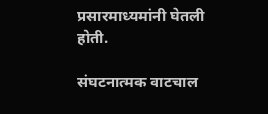प्रसारमाध्यमांनी घेतली होती.

संघटनात्मक वाटचाल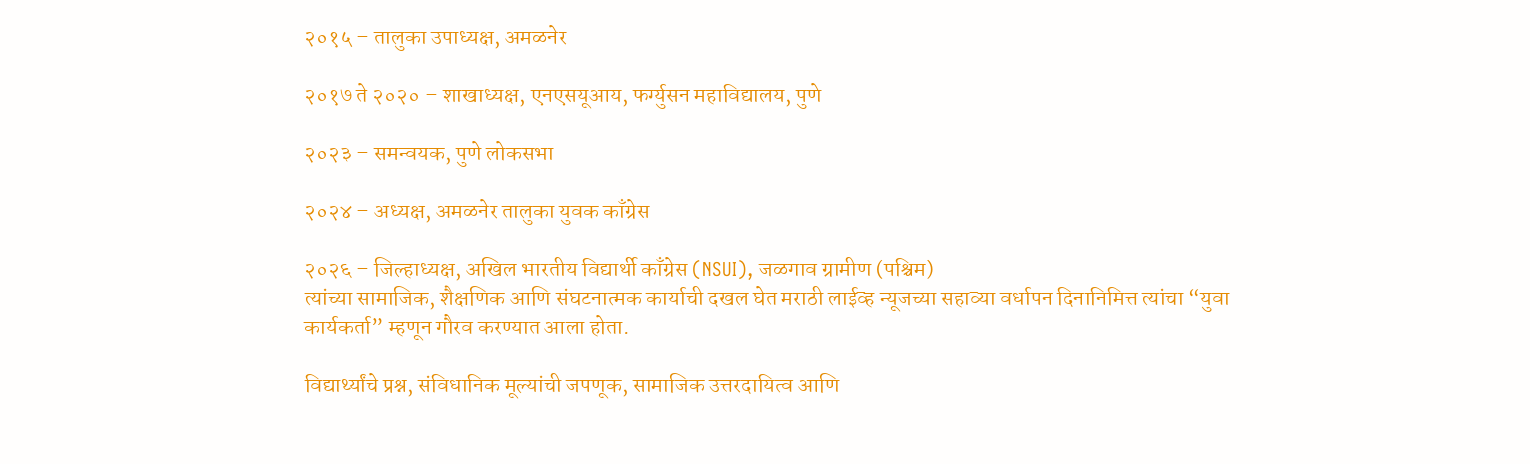२०१५ – तालुका उपाध्यक्ष, अमळनेर

२०१७ ते २०२० – शाखाध्यक्ष, एनएसयूआय, फर्ग्युसन महाविद्यालय, पुणे

२०२३ – समन्वयक, पुणे लोकसभा

२०२४ – अध्यक्ष, अमळनेर तालुका युवक काँग्रेस

२०२६ – जिल्हाध्यक्ष, अखिल भारतीय विद्यार्थी काँग्रेस (NSUI), जळगाव ग्रामीण (पश्चिम)
त्यांच्या सामाजिक, शैक्षणिक आणि संघटनात्मक कार्याची दखल घेत मराठी लाईव्ह न्यूजच्या सहाव्या वर्धापन दिनानिमित्त त्यांचा “युवा कार्यकर्ता” म्हणून गौरव करण्यात आला होता.

विद्यार्थ्यांचे प्रश्न, संविधानिक मूल्यांची जपणूक, सामाजिक उत्तरदायित्व आणि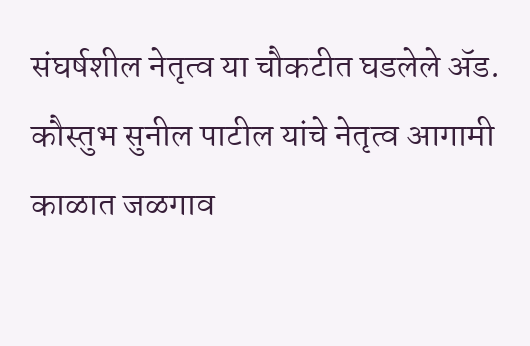संघर्षशील नेतृत्व या चौकटीत घडलेले ॲड. कौस्तुभ सुनील पाटील यांचे नेतृत्व आगामी काळात जळगाव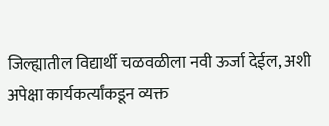जिल्ह्यातील विद्यार्थी चळवळीला नवी ऊर्जा देईल, अशी अपेक्षा कार्यकर्त्यांकडून व्यक्त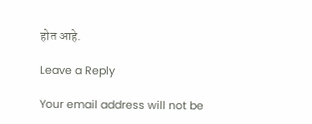होत आहे.

Leave a Reply

Your email address will not be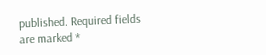published. Required fields are marked *